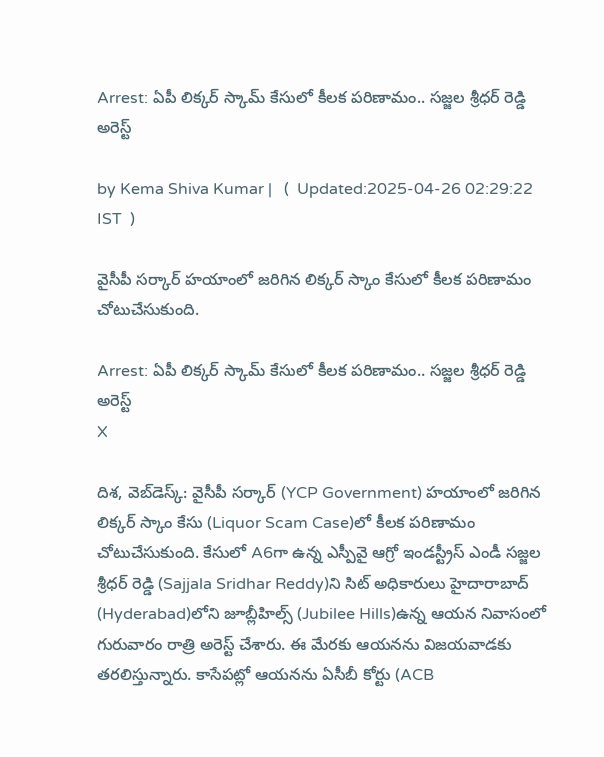Arrest: ఏపీ లిక్కర్‌ స్కామ్ కేసులో కీలక పరిణామం.. సజ్జల శ్రీధర్‌ రెడ్డి అరెస్ట్

by Kema Shiva Kumar |   (  Updated:2025-04-26 02:29:22  IST  )

వైసీపీ సర్కార్ హయాంలో జరిగిన లిక్కర్ స్కాం కేసులో కీలక పరిణామం చోటుచేసుకుంది.

Arrest: ఏపీ లిక్కర్‌ స్కామ్ కేసులో కీలక పరిణామం.. సజ్జల శ్రీధర్‌ రెడ్డి అరెస్ట్
X

దిశ, వెబ్‌డెస్క్: వైసీపీ సర్కార్ (YCP Government) హయాంలో జరిగిన లిక్కర్ స్కాం కేసు (Liquor Scam Case)లో కీలక పరిణామం చోటుచేసుకుంది. కేసులో A6గా ఉన్న ఎస్పీవై ఆగ్రో ఇండస్ట్రీస్ ఎండీ సజ్జల శ్రీధర్ రెడ్డి (Sajjala Sridhar Reddy)ని సిట్ అధికారులు హైదారాబాద్‌ (Hyderabad)లోని జూబ్లీహిల్స్‌ (Jubilee Hills)ఉన్న ఆయన నివాసంలో గురువారం రాత్రి అరెస్ట్ చేశారు. ఈ మేరకు ఆయనను విజయవాడకు తరలిస్తున్నారు. కాసేపట్లో ఆయనను ఏసీబీ కోర్టు (ACB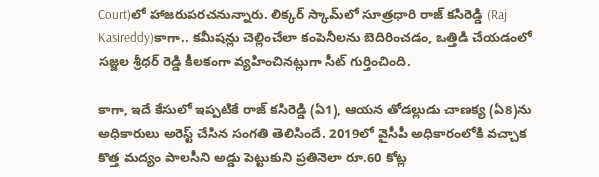Court)లో హాజరుపరచనున్నారు. లిక్కర్ స్కామ్‌లో సూత్రధారి రాజ్‌ కసిరెడ్డి (Raj Kasireddy)కాగా.. కమీషన్లు చెల్లించేలా కంపెనీలను బెదిరించడం, ఒత్తిడి చేయడంలో సజ్జల శ్రీధర్‌ రెడ్డి కీలకంగా వ్యహించినట్లుగా సీట్ గుర్తించింది.

కాగా, ఇదే కేసులో ఇప్పటికే రాజ్‌ కసిరెడ్డి (ఏ1), ఆయన తోడల్లుడు చాణక్య (ఏ8)ను అధికారులు అరెస్ట్ చేసిన సంగతి తెలిసిందే. 2019లో వైసీపీ అధికారంలోకి వచ్చాక కొత్త మద్యం పాలసీని అడ్డు పెట్టుకుని ప్రతినెలా రూ.60 కోట్ల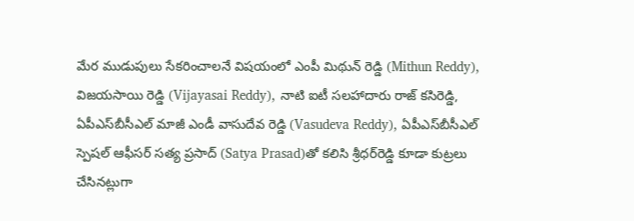మేర ముడుపులు సేకరించాలనే విషయంలో ఎంపీ మిథున్‌ రెడ్డి (Mithun Reddy), విజయసాయి రెడ్డి (Vijayasai Reddy), నాటి ఐటీ సలహాదారు రాజ్‌ కసిరెడ్డి, ఏపీఎస్‌బీసీఎల్‌ మాజీ ఎండీ వాసుదేవ రెడ్డి (Vasudeva Reddy), ఏపీఎస్‌బీసీఎల్‌ స్పెషల్ ఆఫీసర్ సత్య ప్రసాద్‌ (Satya Prasad)తో కలిసి శ్రీధర్‌రెడ్డి కూడా కుట్రలు చేసినట్లుగా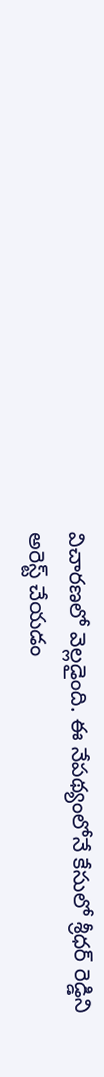విచారణలో వెల్లడైంది. ఈ నేపథ్యంలోనే కేసులో శ్రీధర్‌ రెడ్డిని అరెస్ట్ చేయడం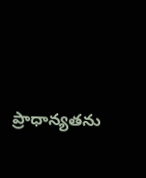ప్రాధాన్యతను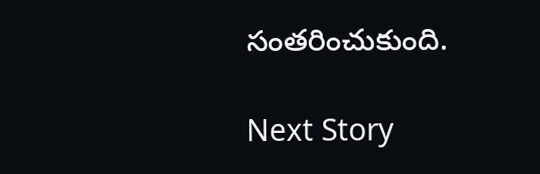సంతరించుకుంది.

Next Story